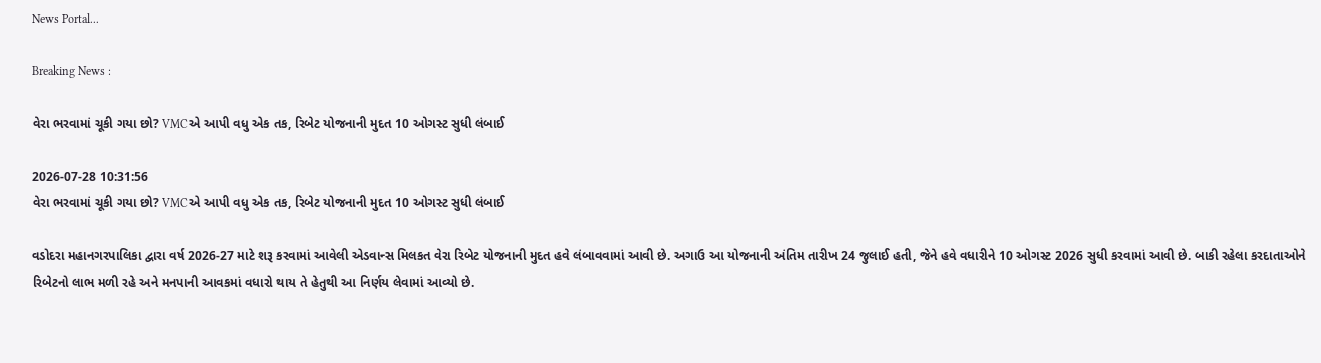News Portal...

Breaking News :

વેરા ભરવામાં ચૂકી ગયા છો? VMCએ આપી વધુ એક તક, રિબેટ યોજનાની મુદત 10 ઓગસ્ટ સુધી લંબાઈ

2026-07-28 10:31:56
વેરા ભરવામાં ચૂકી ગયા છો? VMCએ આપી વધુ એક તક, રિબેટ યોજનાની મુદત 10 ઓગસ્ટ સુધી લંબાઈ

વડોદરા મહાનગરપાલિકા દ્વારા વર્ષ 2026-27 માટે શરૂ કરવામાં આવેલી એડવાન્સ મિલકત વેરા રિબેટ યોજનાની મુદત હવે લંબાવવામાં આવી છે. અગાઉ આ યોજનાની અંતિમ તારીખ 24 જુલાઈ હતી, જેને હવે વધારીને 10 ઓગસ્ટ 2026 સુધી કરવામાં આવી છે. બાકી રહેલા કરદાતાઓને રિબેટનો લાભ મળી રહે અને મનપાની આવકમાં વધારો થાય તે હેતુથી આ નિર્ણય લેવામાં આવ્યો છે.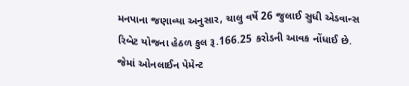મનપાના જણાવ્યા અનુસાર, ચાલુ વર્ષે 26 જુલાઈ સુધી એડવાન્સ રિબેટ યોજના હેઠળ કુલ રૂ.166.25 કરોડની આવક નોંધાઈ છે. જેમાં ઓનલાઈન પેમેન્ટ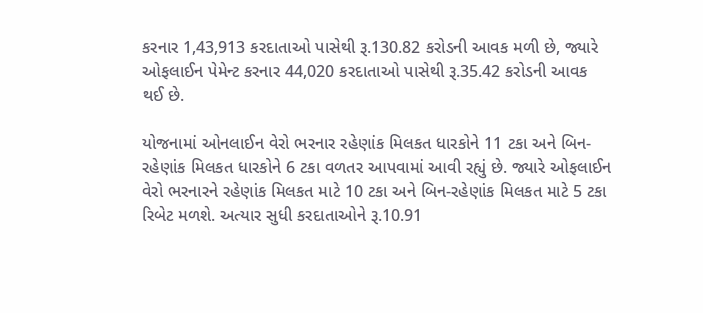કરનાર 1,43,913 કરદાતાઓ પાસેથી રૂ.130.82 કરોડની આવક મળી છે, જ્યારે ઓફલાઈન પેમેન્ટ કરનાર 44,020 કરદાતાઓ પાસેથી રૂ.35.42 કરોડની આવક થઈ છે.

યોજનામાં ઓનલાઈન વેરો ભરનાર રહેણાંક મિલકત ધારકોને 11 ટકા અને બિન-રહેણાંક મિલકત ધારકોને 6 ટકા વળતર આપવામાં આવી રહ્યું છે. જ્યારે ઓફલાઈન વેરો ભરનારને રહેણાંક મિલકત માટે 10 ટકા અને બિન-રહેણાંક મિલકત માટે 5 ટકા રિબેટ મળશે. અત્યાર સુધી કરદાતાઓને રૂ.10.91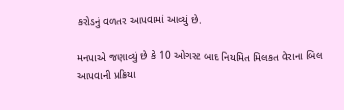કરોડનું વળતર આપવામાં આવ્યું છે.

મનપાએ જણાવ્યું છે કે 10 ઓગસ્ટ બાદ નિયમિત મિલકત વેરાના બિલ આપવાની પ્રક્રિયા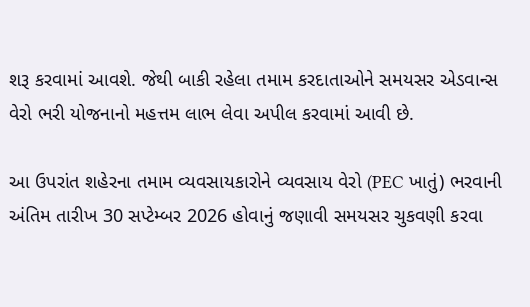શરૂ કરવામાં આવશે. જેથી બાકી રહેલા તમામ કરદાતાઓને સમયસર એડવાન્સ વેરો ભરી યોજનાનો મહત્તમ લાભ લેવા અપીલ કરવામાં આવી છે.

આ ઉપરાંત શહેરના તમામ વ્યવસાયકારોને વ્યવસાય વેરો (PEC ખાતું) ભરવાની અંતિમ તારીખ 30 સપ્ટેમ્બર 2026 હોવાનું જણાવી સમયસર ચુકવણી કરવા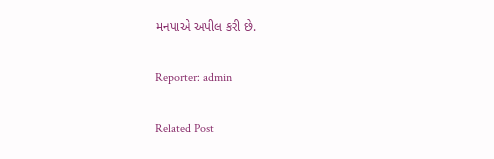મનપાએ અપીલ કરી છે.

Reporter: admin

Related Post